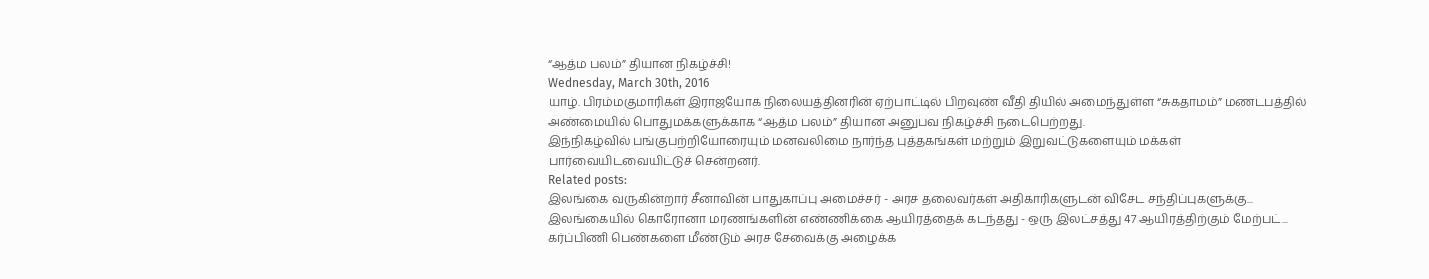“ஆத்ம பலம்” தியான நிகழ்ச்சி!
Wednesday, March 30th, 2016
யாழ். பிரம்மகுமாரிகள் இராஜயோக நிலையத்தினரின் ஏற்பாட்டில் பிறவுண் வீதி தியில் அமைந்துள்ள “சுகதாமம்” மணடபத்தில் அண்மையில் பொதுமக்களுக்காக “ஆத்ம பலம்” தியான அனுபவ நிகழ்ச்சி நடைபெற்றது.
இந்நிகழ்வில் பங்குபற்றியோரையும் மனவலிமை நார்ந்த புத்தகங்கள் மற்றும் இறுவட்டுகளையும் மக்கள் பார்வையிடவையிட்டுச் சென்றனர்.
Related posts:
இலங்கை வருகின்றார் சீனாவின் பாதுகாப்பு அமைச்சர் - அரச தலைவர்கள் அதிகாரிகளுடன் விசேட சந்திப்புகளுக்கு...
இலங்கையில் கொரோனா மரணங்களின் எண்ணிக்கை ஆயிரத்தைக் கடந்தது - ஒரு இலட்சத்து 47 ஆயிரத்திற்கும் மேற்பட்...
கர்ப்பிணி பெண்களை மீண்டும் அரச சேவைக்கு அழைக்க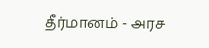தீர்மானம் - அரச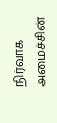நிர்வாக அமைச்சின்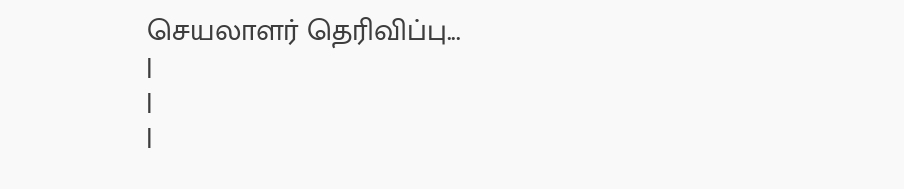செயலாளர் தெரிவிப்பு...
|
|
|